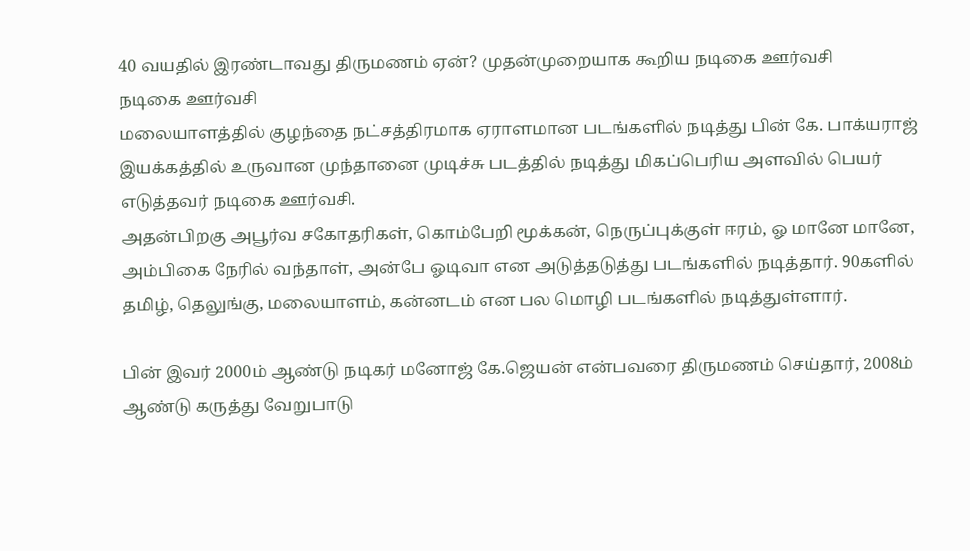40 வயதில் இரண்டாவது திருமணம் ஏன்? முதன்முறையாக கூறிய நடிகை ஊர்வசி
நடிகை ஊர்வசி
மலையாளத்தில் குழந்தை நட்சத்திரமாக ஏராளமான படங்களில் நடித்து பின் கே. பாக்யராஜ் இயக்கத்தில் உருவான முந்தானை முடிச்சு படத்தில் நடித்து மிகப்பெரிய அளவில் பெயர் எடுத்தவர் நடிகை ஊர்வசி.
அதன்பிறகு அபூர்வ சகோதரிகள், கொம்பேறி மூக்கன், நெருப்புக்குள் ஈரம், ஓ மானே மானே, அம்பிகை நேரில் வந்தாள், அன்பே ஓடிவா என அடுத்தடுத்து படங்களில் நடித்தார். 90களில் தமிழ், தெலுங்கு, மலையாளம், கன்னடம் என பல மொழி படங்களில் நடித்துள்ளார்.

பின் இவர் 2000ம் ஆண்டு நடிகர் மனோஜ் கே.ஜெயன் என்பவரை திருமணம் செய்தார், 2008ம் ஆண்டு கருத்து வேறுபாடு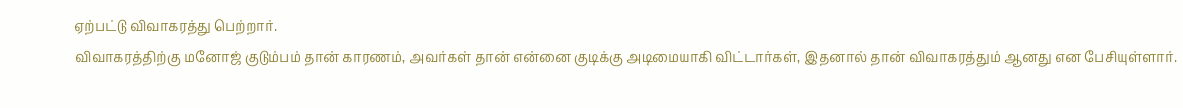ஏற்பட்டு விவாகரத்து பெற்றார்.
விவாகரத்திற்கு மனோஜ் குடும்பம் தான் காரணம், அவர்கள் தான் என்னை குடிக்கு அடிமையாகி விட்டார்கள், இதனால் தான் விவாகரத்தும் ஆனது என பேசியுள்ளார்.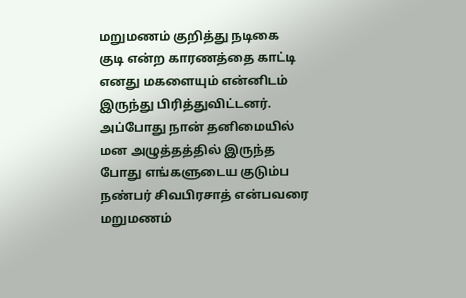மறுமணம் குறித்து நடிகை
குடி என்ற காரணத்தை காட்டி எனது மகளையும் என்னிடம் இருந்து பிரித்துவிட்டனர். அப்போது நான் தனிமையில் மன அழுத்தத்தில் இருந்த போது எங்களுடைய குடும்ப நண்பர் சிவபிரசாத் என்பவரை மறுமணம்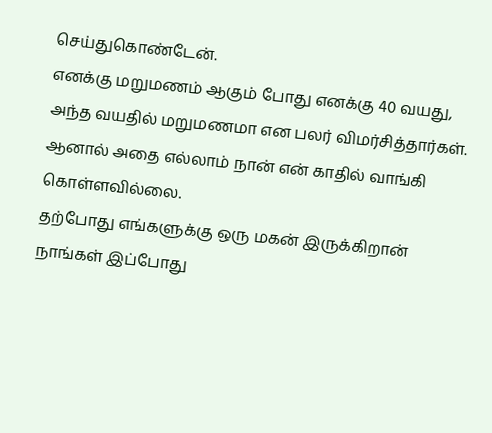செய்துகொண்டேன்.
எனக்கு மறுமணம் ஆகும் போது எனக்கு 40 வயது, அந்த வயதில் மறுமணமா என பலர் விமர்சித்தார்கள். ஆனால் அதை எல்லாம் நான் என் காதில் வாங்கி கொள்ளவில்லை.
தற்போது எங்களுக்கு ஒரு மகன் இருக்கிறான் நாங்கள் இப்போது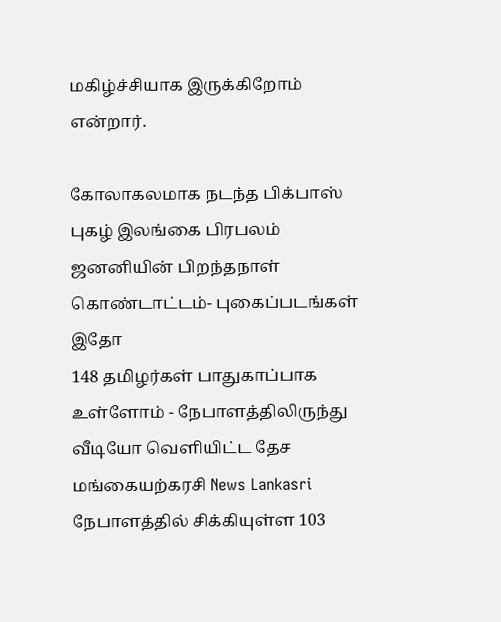மகிழ்ச்சியாக இருக்கிறோம் என்றார்.

கோலாகலமாக நடந்த பிக்பாஸ் புகழ் இலங்கை பிரபலம் ஜனனியின் பிறந்தநாள் கொண்டாட்டம்- புகைப்படங்கள் இதோ
148 தமிழர்கள் பாதுகாப்பாக உள்ளோம் - நேபாளத்திலிருந்து வீடியோ வெளியிட்ட தேச மங்கையற்கரசி News Lankasri
நேபாளத்தில் சிக்கியுள்ள 103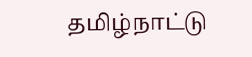தமிழ்நாட்டு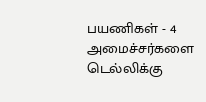பயணிகள் - 4 அமைச்சர்களை டெல்லிக்கு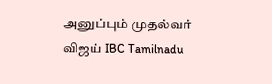அனுப்பும் முதல்வர் விஜய் IBC Tamilnadu